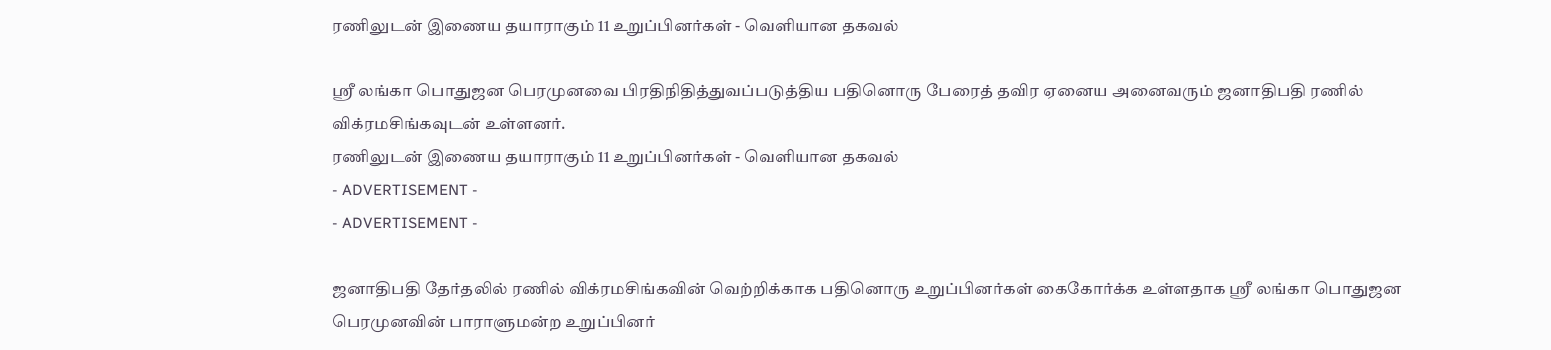ரணிலுடன் இணைய தயாராகும் 11 உறுப்பினர்கள் - வெளியான தகவல்

ஸ்ரீ லங்கா பொதுஜன பெரமுனவை பிரதிநிதித்துவப்படுத்திய பதினொரு பேரைத் தவிர ஏனைய அனைவரும் ஜனாதிபதி ரணில் விக்ரமசிங்கவுடன் உள்ளனர்.
ரணிலுடன் இணைய தயாராகும் 11 உறுப்பினர்கள் - வெளியான தகவல்
- ADVERTISEMENT -
- ADVERTISEMENT -

ஜனாதிபதி தேர்தலில் ரணில் விக்ரமசிங்கவின் வெற்றிக்காக பதினொரு உறுப்பினர்கள் கைகோர்க்க உள்ளதாக ஸ்ரீ லங்கா பொதுஜன பெரமுனவின் பாராளுமன்ற உறுப்பினர்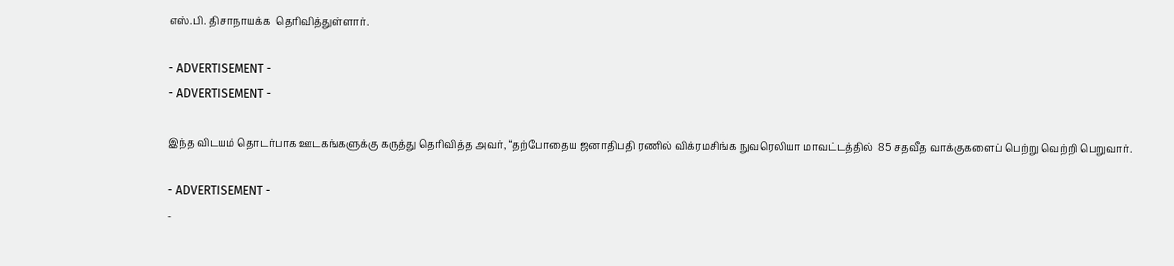எஸ்.பி. திசாநாயக்க  தெரிவித்துள்ளார்.

- ADVERTISEMENT -
- ADVERTISEMENT -

இந்த விடயம் தொடர்பாக ஊடகங்களுக்கு கருத்து தெரிவித்த அவர், “தற்போதைய ஜனாதிபதி ரணில் விக்ரமசிங்க நுவரெலியா மாவட்டத்தில்  85 சதவீத வாக்குகளைப் பெற்று வெற்றி பெறுவார்.

- ADVERTISEMENT -
-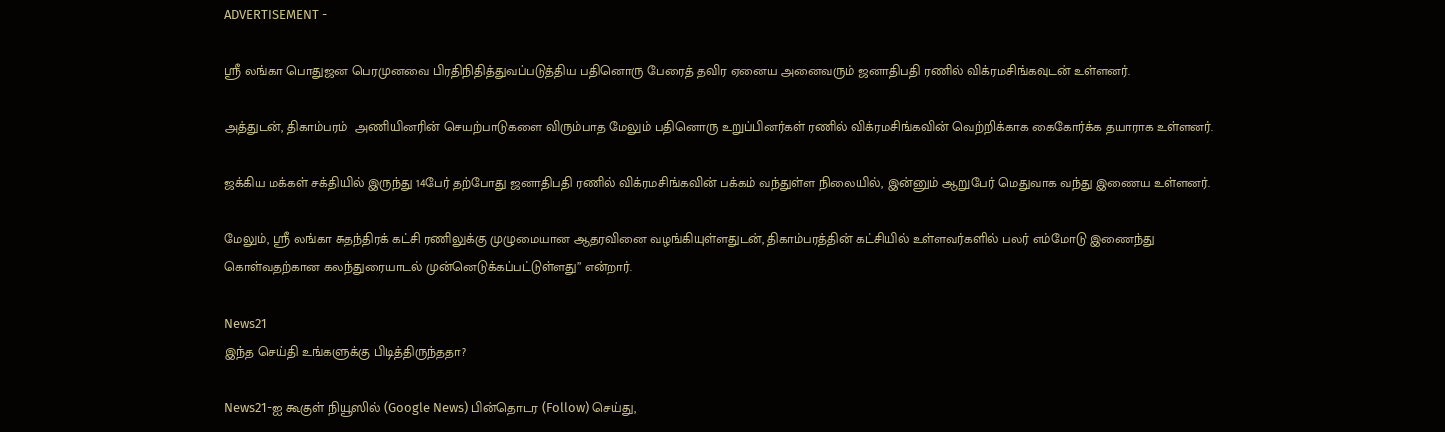ADVERTISEMENT -

ஸ்ரீ லங்கா பொதுஜன பெரமுனவை பிரதிநிதித்துவப்படுத்திய பதினொரு பேரைத் தவிர ஏனைய அனைவரும் ஜனாதிபதி ரணில் விக்ரமசிங்கவுடன் உள்ளனர்.

அத்துடன், திகாம்பரம்  அணியினரின் செயற்பாடுகளை விரும்பாத மேலும் பதினொரு உறுப்பினர்கள் ரணில் விக்ரமசிங்கவின் வெற்றிக்காக கைகோர்க்க தயாராக உள்ளனர்.

ஜக்கிய மக்கள் சக்தியில் இருந்து 14பேர் தற்போது ஜனாதிபதி ரணில் விக்ரமசிங்கவின் பக்கம் வந்துள்ள நிலையில், இன்னும் ஆறுபேர் மெதுவாக வந்து இணைய உள்ளனர்.

மேலும், ஸ்ரீ லங்கா சுதந்திரக் கட்சி ரணிலுக்கு முழுமையான ஆதரவினை வழங்கியுள்ளதுடன், திகாம்பரத்தின் கட்சியில் உள்ளவர்களில் பலர் எம்மோடு இணைந்து கொள்வதற்கான கலந்துரையாடல் முன்னெடுக்கப்பட்டுள்ளது” என்றார்.

News21
இந்த செய்தி உங்களுக்கு பிடித்திருந்ததா?

News21-ஐ கூகுள் நியூஸில் (Google News) பின்தொடர (Follow) செய்து,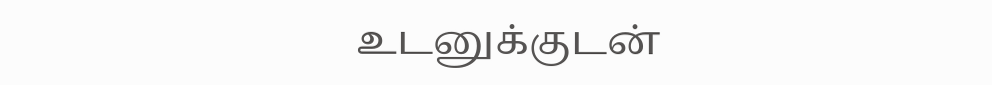உடனுக்குடன்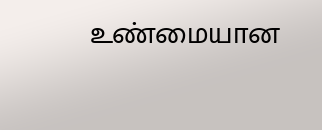உண்மையான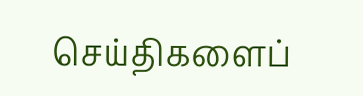செய்திகளைப்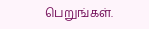பெறுங்கள்.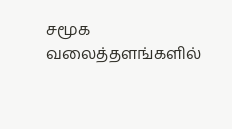சமூக வலைத்தளங்களில்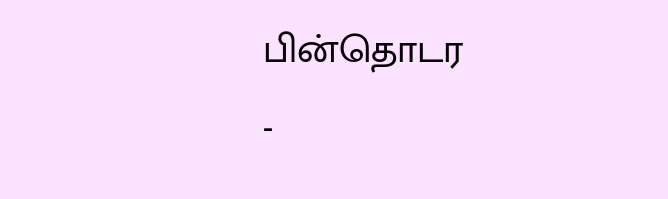பின்தொடர
-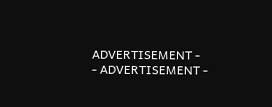ADVERTISEMENT -
- ADVERTISEMENT -